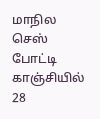மாநில செஸ் போட்டி காஞ்சியில் 28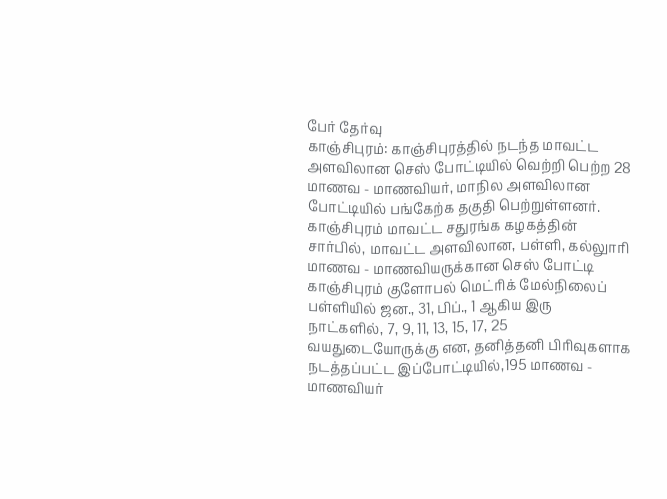பேர் தேர்வு
காஞ்சிபுரம்: காஞ்சிபுரத்தில் நடந்த மாவட்ட அளவிலான செஸ் போட்டியில் வெற்றி பெற்ற 28 மாணவ - மாணவியர், மாநில அளவிலான போட்டியில் பங்கேற்க தகுதி பெற்றுள்ளனர்.
காஞ்சிபுரம் மாவட்ட சதுரங்க கழகத்தின் சார்பில், மாவட்ட அளவிலான, பள்ளி, கல்லுாரி மாணவ - மாணவியருக்கான செஸ் போட்டி காஞ்சிபுரம் குளோபல் மெட்ரிக் மேல்நிலைப் பள்ளியில் ஜன., 31, பிப்., 1 ஆகிய இரு நாட்களில், 7, 9, 11, 13, 15, 17, 25 வயதுடையோருக்கு என, தனித்தனி பிரிவுகளாக நடத்தப்பட்ட இப்போட்டியில்,195 மாணவ - மாணவியர்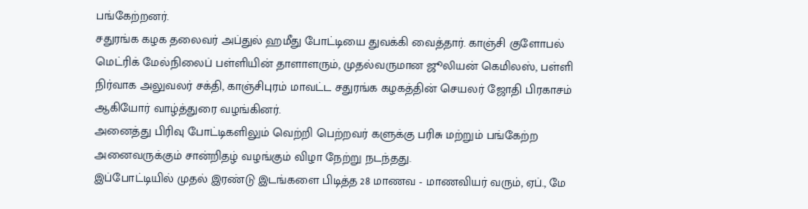பங்கேற்றனர்.
சதுரங்க கழக தலைவர் அப்துல் ஹமீது போட்டியை துவக்கி வைத்தார். காஞ்சி குளோபல் மெட்ரிக் மேல்நிலைப் பள்ளியின் தாளாளரும், முதல்வருமான ஜூலியன் கெமிலஸ், பள்ளி நிர்வாக அலுவலர் சக்தி, காஞ்சிபுரம் மாவட்ட சதுரங்க கழகத்தின் செயலர் ஜோதி பிரகாசம் ஆகியோர் வாழ்த்துரை வழங்கினர்.
அனைத்து பிரிவு போட்டிகளிலும் வெற்றி பெற்றவர் களுக்கு பரிசு மற்றும் பங்கேற்ற அனைவருக்கும் சான்றிதழ் வழங்கும் விழா நேற்று நடந்தது.
இப்போட்டியில் முதல் இரண்டு இடங்களை பிடித்த 28 மாணவ - மாணவியர் வரும், ஏப்., மே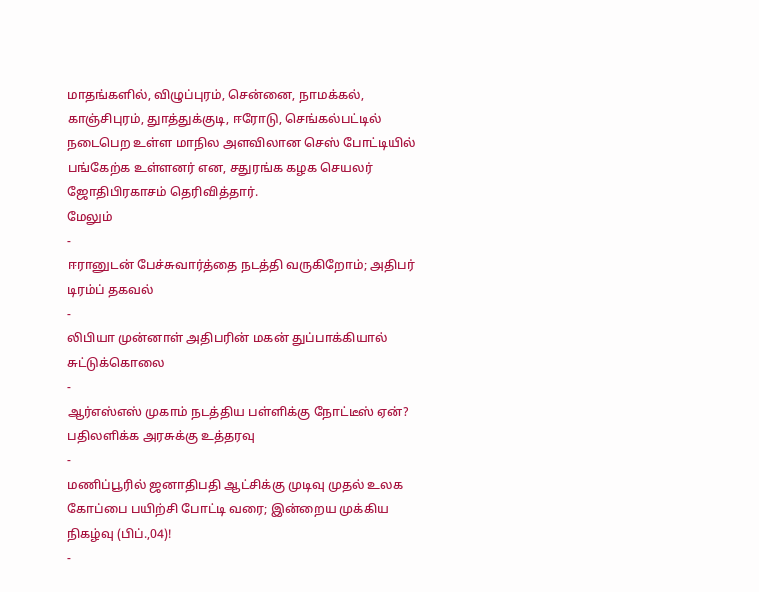மாதங்களில், விழுப்புரம், சென்னை, நாமக்கல், காஞ்சிபுரம், துாத்துக்குடி, ஈரோடு, செங்கல்பட்டில் நடைபெற உள்ள மாநில அளவிலான செஸ் போட்டியில் பங்கேற்க உள்ளனர் என, சதுரங்க கழக செயலர் ஜோதிபிரகாசம் தெரிவித்தார்.
மேலும்
-
ஈரானுடன் பேச்சுவார்த்தை நடத்தி வருகிறோம்; அதிபர் டிரம்ப் தகவல்
-
லிபியா முன்னாள் அதிபரின் மகன் துப்பாக்கியால் சுட்டுக்கொலை
-
ஆர்எஸ்எஸ் முகாம் நடத்திய பள்ளிக்கு நோட்டீஸ் ஏன்? பதிலளிக்க அரசுக்கு உத்தரவு
-
மணிப்பூரில் ஜனாதிபதி ஆட்சிக்கு முடிவு முதல் உலக கோப்பை பயிற்சி போட்டி வரை; இன்றைய முக்கிய நிகழ்வு (பிப்.,04)!
-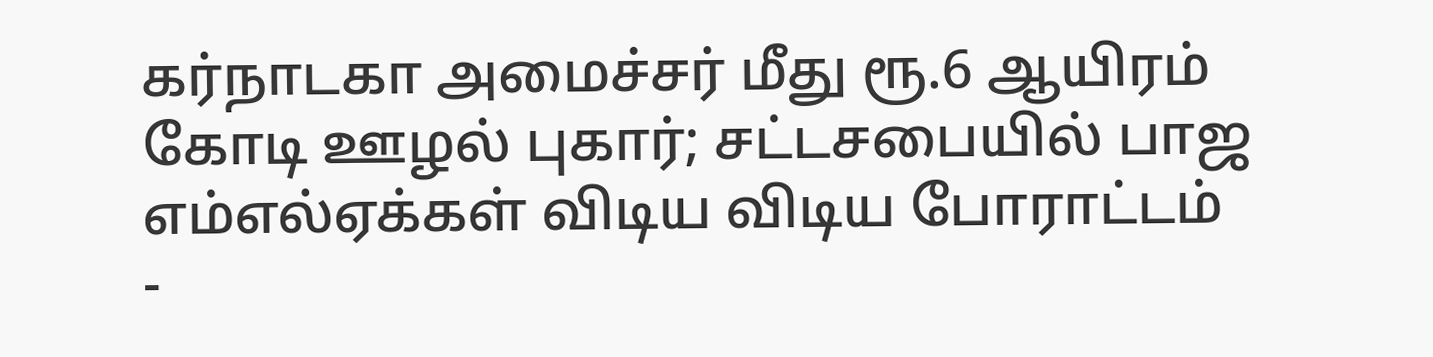கர்நாடகா அமைச்சர் மீது ரூ.6 ஆயிரம் கோடி ஊழல் புகார்; சட்டசபையில் பாஜ எம்எல்ஏக்கள் விடிய விடிய போராட்டம்
-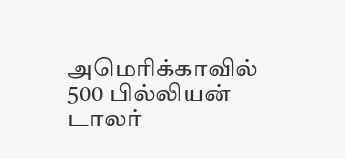அமெரிக்காவில் 500 பில்லியன் டாலர்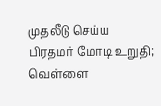முதலீடு செய்ய பிரதமர் மோடி உறுதி; வெள்ளை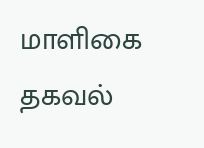மாளிகை தகவல்